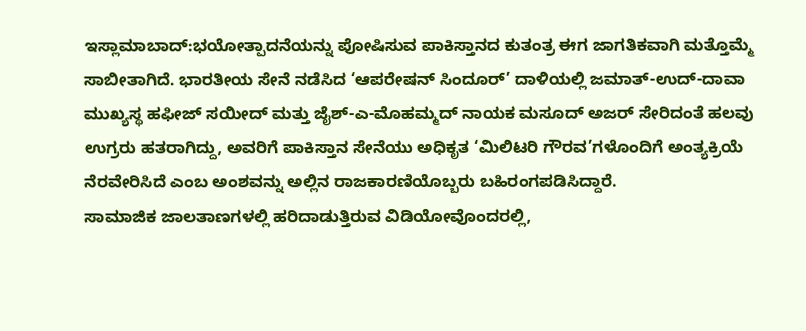ಇಸ್ಲಾಮಾಬಾದ್:ಭಯೋತ್ಪಾದನೆಯನ್ನು ಪೋಷಿಸುವ ಪಾಕಿಸ್ತಾನದ ಕುತಂತ್ರ ಈಗ ಜಾಗತಿಕವಾಗಿ ಮತ್ತೊಮ್ಮೆ ಸಾಬೀತಾಗಿದೆ. ಭಾರತೀಯ ಸೇನೆ ನಡೆಸಿದ ‘ಆಪರೇಷನ್ ಸಿಂದೂರ್’ ದಾಳಿಯಲ್ಲಿ ಜಮಾತ್-ಉದ್-ದಾವಾ ಮುಖ್ಯಸ್ಥ ಹಫೀಜ್ ಸಯೀದ್ ಮತ್ತು ಜೈಶ್-ಎ-ಮೊಹಮ್ಮದ್ ನಾಯಕ ಮಸೂದ್ ಅಜರ್ ಸೇರಿದಂತೆ ಹಲವು ಉಗ್ರರು ಹತರಾಗಿದ್ದು, ಅವರಿಗೆ ಪಾಕಿಸ್ತಾನ ಸೇನೆಯು ಅಧಿಕೃತ ‘ಮಿಲಿಟರಿ ಗೌರವ’ಗಳೊಂದಿಗೆ ಅಂತ್ಯಕ್ರಿಯೆ ನೆರವೇರಿಸಿದೆ ಎಂಬ ಅಂಶವನ್ನು ಅಲ್ಲಿನ ರಾಜಕಾರಣಿಯೊಬ್ಬರು ಬಹಿರಂಗಪಡಿಸಿದ್ದಾರೆ.
ಸಾಮಾಜಿಕ ಜಾಲತಾಣಗಳಲ್ಲಿ ಹರಿದಾಡುತ್ತಿರುವ ವಿಡಿಯೋವೊಂದರಲ್ಲಿ,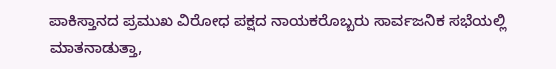ಪಾಕಿಸ್ತಾನದ ಪ್ರಮುಖ ವಿರೋಧ ಪಕ್ಷದ ನಾಯಕರೊಬ್ಬರು ಸಾರ್ವಜನಿಕ ಸಭೆಯಲ್ಲಿ ಮಾತನಾಡುತ್ತಾ,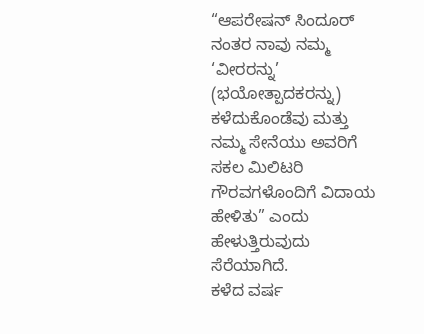“ಆಪರೇಷನ್ ಸಿಂದೂರ್ ನಂತರ ನಾವು ನಮ್ಮ ‘ವೀರರನ್ನು’ (ಭಯೋತ್ಪಾದಕರನ್ನು) ಕಳೆದುಕೊಂಡೆವು ಮತ್ತು ನಮ್ಮ ಸೇನೆಯು ಅವರಿಗೆ ಸಕಲ ಮಿಲಿಟರಿ ಗೌರವಗಳೊಂದಿಗೆ ವಿದಾಯ ಹೇಳಿತು” ಎಂದು ಹೇಳುತ್ತಿರುವುದು ಸೆರೆಯಾಗಿದೆ.
ಕಳೆದ ವರ್ಷ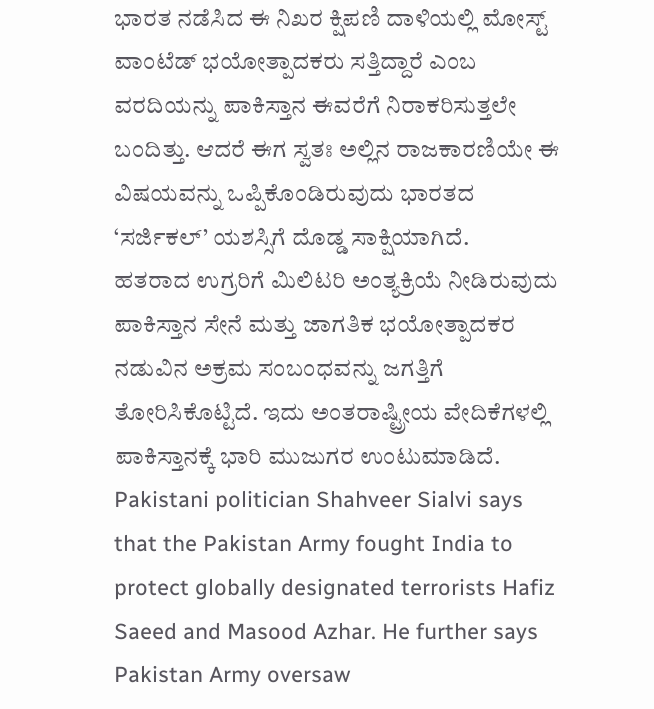ಭಾರತ ನಡೆಸಿದ ಈ ನಿಖರ ಕ್ಷಿಪಣಿ ದಾಳಿಯಲ್ಲಿ ಮೋಸ್ಟ್ ವಾಂಟೆಡ್ ಭಯೋತ್ಪಾದಕರು ಸತ್ತಿದ್ದಾರೆ ಎಂಬ ವರದಿಯನ್ನು ಪಾಕಿಸ್ತಾನ ಈವರೆಗೆ ನಿರಾಕರಿಸುತ್ತಲೇ ಬಂದಿತ್ತು. ಆದರೆ ಈಗ ಸ್ವತಃ ಅಲ್ಲಿನ ರಾಜಕಾರಣಿಯೇ ಈ ವಿಷಯವನ್ನು ಒಪ್ಪಿಕೊಂಡಿರುವುದು ಭಾರತದ ‘ಸರ್ಜಿಕಲ್’ ಯಶಸ್ಸಿಗೆ ದೊಡ್ಡ ಸಾಕ್ಷಿಯಾಗಿದೆ.
ಹತರಾದ ಉಗ್ರರಿಗೆ ಮಿಲಿಟರಿ ಅಂತ್ಯಕ್ರಿಯೆ ನೀಡಿರುವುದು ಪಾಕಿಸ್ತಾನ ಸೇನೆ ಮತ್ತು ಜಾಗತಿಕ ಭಯೋತ್ಪಾದಕರ ನಡುವಿನ ಅಕ್ರಮ ಸಂಬಂಧವನ್ನು ಜಗತ್ತಿಗೆ ತೋರಿಸಿಕೊಟ್ಟಿದೆ. ಇದು ಅಂತರಾಷ್ಟ್ರೀಯ ವೇದಿಕೆಗಳಲ್ಲಿ ಪಾಕಿಸ್ತಾನಕ್ಕೆ ಭಾರಿ ಮುಜುಗರ ಉಂಟುಮಾಡಿದೆ.
Pakistani politician Shahveer Sialvi says that the Pakistan Army fought India to protect globally designated terrorists Hafiz Saeed and Masood Azhar. He further says Pakistan Army oversaw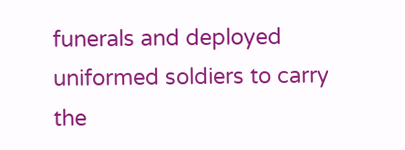funerals and deployed uniformed soldiers to carry the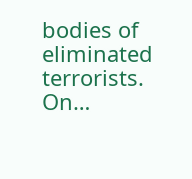bodies of eliminated terrorists.
On…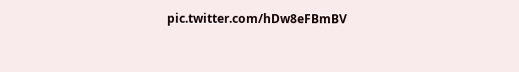pic.twitter.com/hDw8eFBmBV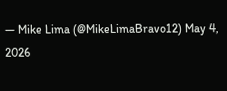— Mike Lima (@MikeLimaBravo12) May 4, 2026